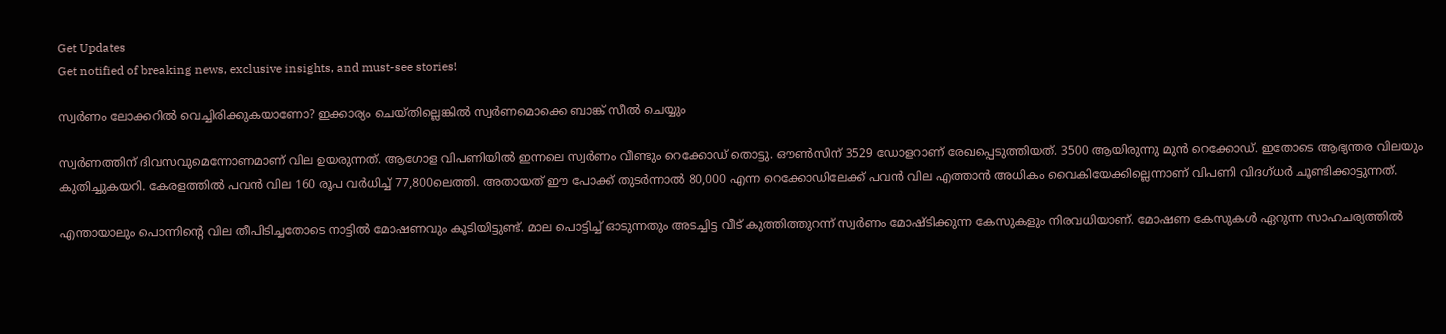Get Updates
Get notified of breaking news, exclusive insights, and must-see stories!

സ്വർണം ലോക്കറിൽ വെച്ചിരിക്കുകയാണോ? ഇക്കാര്യം ചെയ്തില്ലെങ്കിൽ സ്വർണമൊക്കെ ബാങ്ക് സീൽ ചെയ്യും

സ്വർണത്തിന് ദിവസവുമെന്നോണമാണ് വില ഉയരുന്നത്. ആഗോള വിപണിയിൽ ഇന്നലെ സ്വർണം വീണ്ടും റെക്കോഡ് തൊട്ടു. ഔൺസിന് 3529 ഡോളറാണ് രേഖപ്പെടുത്തിയത്. 3500 ആയിരുന്നു മുൻ റെക്കോഡ്. ഇതോടെ ആഭ്യന്തര വിലയും കുതിച്ചുകയറി. കേരളത്തിൽ പവൻ വില 160 രൂപ വർധിച്ച് 77,800ലെത്തി. അതായത് ഈ പോക്ക് തുടർന്നാൽ 80,000 എന്ന റെക്കോഡിലേക്ക് പവൻ വില എത്താൻ അധികം വൈകിയേക്കില്ലെന്നാണ് വിപണി വിദഗ്ധർ ചൂണ്ടിക്കാട്ടുന്നത്.

എന്തായാലും പൊന്നിന്റെ വില തീപിടിച്ചതോടെ നാട്ടിൽ മോഷണവും കൂടിയിട്ടുണ്ട്. മാല പൊട്ടിച്ച് ഓടുന്നതും അടച്ചിട്ട വീട് കുത്തിത്തുറന്ന് സ്വർണം മോഷ്ടിക്കുന്ന കേസുകളും നിരവധിയാണ്. മോഷണ കേസുകൾ ഏറുന്ന സാഹചര്യത്തിൽ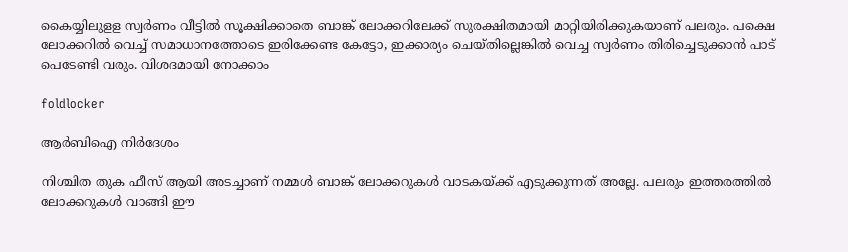കൈയ്യിലുളള സ്വർണം വീട്ടിൽ സൂക്ഷിക്കാതെ ബാങ്ക് ലോക്കറിലേക്ക് സുരക്ഷിതമായി മാറ്റിയിരിക്കുകയാണ് പലരും. പക്ഷെ ലോക്കറിൽ വെച്ച് സമാധാനത്തോടെ ഇരിക്കേണ്ട കേട്ടോ, ഇക്കാര്യം ചെയ്തില്ലെങ്കിൽ വെച്ച സ്വർണം തിരിച്ചെടുക്കാൻ പാട് പെടേണ്ടി വരും. വിശദമായി നോക്കാം

foldlocker

ആർബിഐ നിർദേശം

നിശ്ചിത തുക ഫീസ് ആയി അടച്ചാണ് നമ്മൾ ബാങ്ക് ലോക്കറുകൾ വാടകയ്ക്ക് എടുക്കുന്നത് അല്ലേ. പലരും ഇത്തരത്തിൽ ലോക്കറുകൾ വാങ്ങി ഈ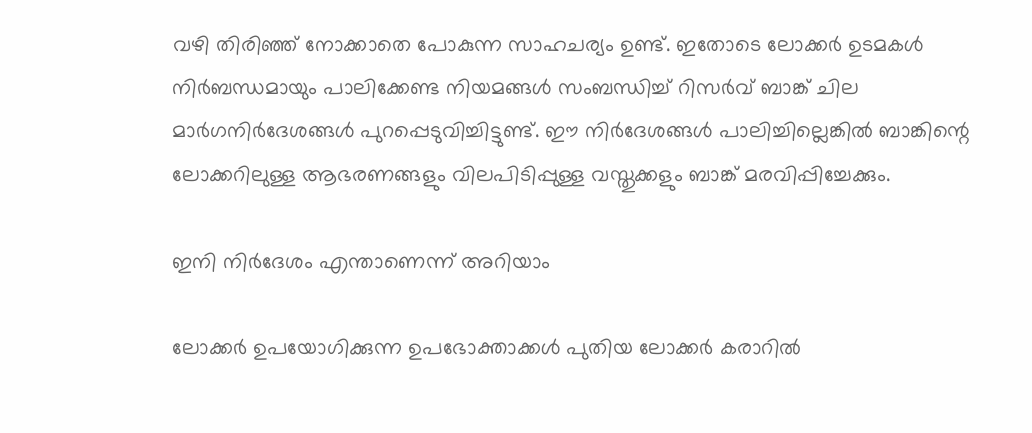വഴി തിരിഞ്ഞ് നോക്കാതെ പോകുന്ന സാഹചര്യം ഉണ്ട്. ഇതോടെ ലോക്കർ ഉടമകൾ നിർബന്ധമായും പാലിക്കേണ്ട നിയമങ്ങൾ സംബന്ധിച്ച് റിസർവ് ബാങ്ക് ചില മാർഗനിർദേശങ്ങൾ പുറപ്പെടുവിച്ചിട്ടുണ്ട്. ഈ നിർദേശങ്ങൾ പാലിച്ചില്ലെങ്കിൽ ബാങ്കിന്റെ ലോക്കറിലുള്ള ആഭരണങ്ങളും വിലപിടിപ്പുള്ള വസ്തുക്കളും ബാങ്ക് മരവിപ്പിച്ചേക്കും.

ഇനി നിർദേശം എന്താണെന്ന് അറിയാം

ലോക്കർ ഉപയോഗിക്കുന്ന ഉപഭോക്താക്കൾ പുതിയ ലോക്കർ കരാറിൽ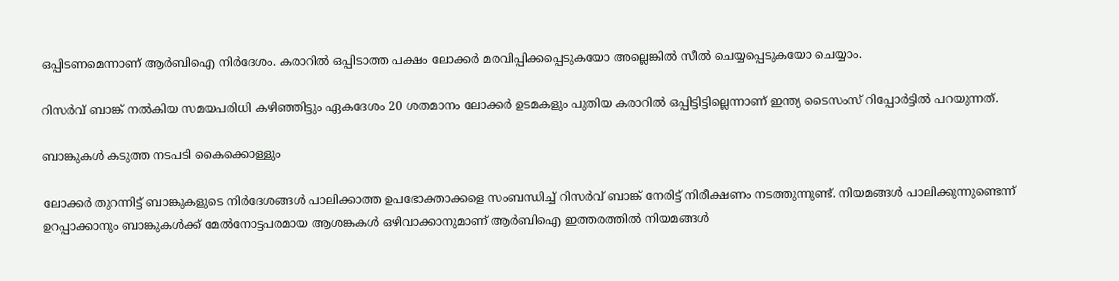ഒപ്പിടണമെന്നാണ് ആർബിഐ നിർദേശം. കരാറിൽ ഒപ്പിടാത്ത പക്ഷം ലോക്കർ മരവിപ്പിക്കപ്പെടുകയോ അല്ലെങ്കിൽ സീൽ ചെയ്യപ്പെടുകയോ ചെയ്യാം.

റിസർവ് ബാങ്ക് നൽകിയ സമയപരിധി കഴിഞ്ഞിട്ടും ഏകദേശം 20 ശതമാനം ലോക്കർ ഉടമകളും പുതിയ കരാറിൽ ഒപ്പിട്ടിട്ടില്ലെന്നാണ് ഇന്ത്യ ടൈസംസ് റിപ്പോർട്ടിൽ പറയുന്നത്.

ബാങ്കുകൾ കടുത്ത നടപടി കൈക്കൊള്ളും

ലോക്കർ തുറന്നിട്ട് ബാങ്കുകളുടെ നിർദേശങ്ങൾ പാലിക്കാത്ത ഉപഭോക്താക്കളെ സംബന്ധിച്ച് റിസർവ് ബാങ്ക് നേരിട്ട് നിരീക്ഷണം നടത്തുന്നുണ്ട്. നിയമങ്ങൾ പാലിക്കുന്നുണ്ടെന്ന് ഉറപ്പാക്കാനും ബാങ്കുകൾക്ക് മേൽനോട്ടപരമായ ആശങ്കകൾ ഒഴിവാക്കാനുമാണ് ആർബിഐ ഇത്തരത്തിൽ നിയമങ്ങൾ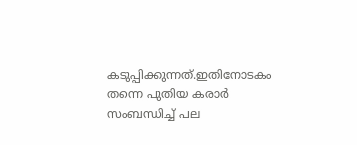കടുപ്പിക്കുന്നത്.ഇതിനോടകം തന്നെ പുതിയ കരാർ സംബന്ധിച്ച് പല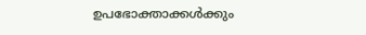ഉപഭോക്താക്കൾക്കും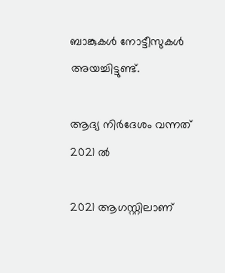ബാങ്കുകൾ നോട്ടീസുകൾ അയച്ചിട്ടുണ്ട്.

ആദ്യ നിർദേശം വന്നത് 2021 ൽ

2021 ആഗസ്റ്റിലാണ്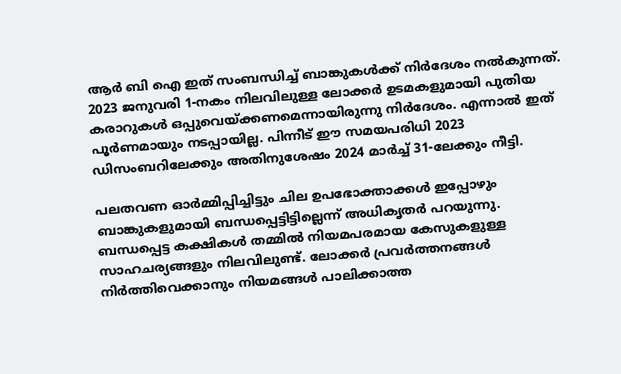ആർ ബി ഐ ഇത് സംബന്ധിച്ച് ബാങ്കുകൾക്ക് നിർദേശം നൽകുന്നത്. 2023 ജനുവരി 1-നകം നിലവിലുള്ള ലോക്കർ ഉടമകളുമായി പുതിയ കരാറുകൾ ഒപ്പുവെയ്ക്കണമെന്നായിരുന്നു നിർദേശം. എന്നാൽ ഇത് പൂർണമായും നടപ്പായില്ല. പിന്നീട് ഈ സമയപരിധി 2023 ഡിസംബറിലേക്കും അതിനുശേഷം 2024 മാർച്ച് 31-ലേക്കും നീട്ടി.

പലതവണ ഓർമ്മിപ്പിച്ചിട്ടും ചില ഉപഭോക്താക്കൾ ഇപ്പോഴും ബാങ്കുകളുമായി ബന്ധപ്പെട്ടിട്ടില്ലെന്ന് അധികൃതർ പറയുന്നു. ബന്ധപ്പെട്ട കക്ഷികൾ തമ്മിൽ നിയമപരമായ കേസുകളുള്ള സാഹചര്യങ്ങളും നിലവിലുണ്ട്. ലോക്കർ പ്രവർത്തനങ്ങൾ നിർത്തിവെക്കാനും നിയമങ്ങൾ പാലിക്കാത്ത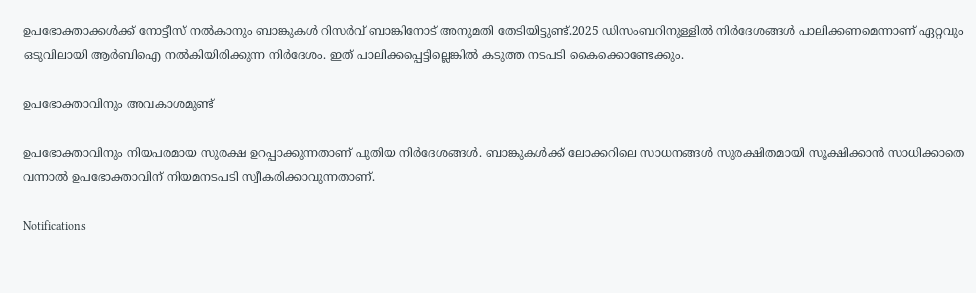ഉപഭോക്താക്കൾക്ക് നോട്ടീസ് നൽകാനും ബാങ്കുകൾ റിസർവ് ബാങ്കിനോട് അനുമതി തേടിയിട്ടുണ്ട്.2025 ഡിസംബറിനുള്ളിൽ നിർദേശങ്ങൾ പാലിക്കണമെന്നാണ് ഏറ്റവും ഒടുവിലായി ആർബിഐ നൽകിയിരിക്കുന്ന നിർദേശം. ഇത് പാലിക്കപ്പെട്ടില്ലെങ്കിൽ കടുത്ത നടപടി കൈക്കൊണ്ടേക്കും.

ഉപഭോക്താവിനും അവകാശമുണ്ട്

ഉപഭോക്താവിനും നിയപരമായ സുരക്ഷ ഉറപ്പാക്കുന്നതാണ് പുതിയ നിർദേശങ്ങൾ. ബാങ്കുകൾക്ക് ലോക്കറിലെ സാധനങ്ങൾ സുരക്ഷിതമായി സൂക്ഷിക്കാൻ സാധിക്കാതെ വന്നാൽ ഉപഭോക്താവിന് നിയമനടപടി സ്വീകരിക്കാവുന്നതാണ്.

Notifications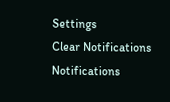Settings
Clear Notifications
Notifications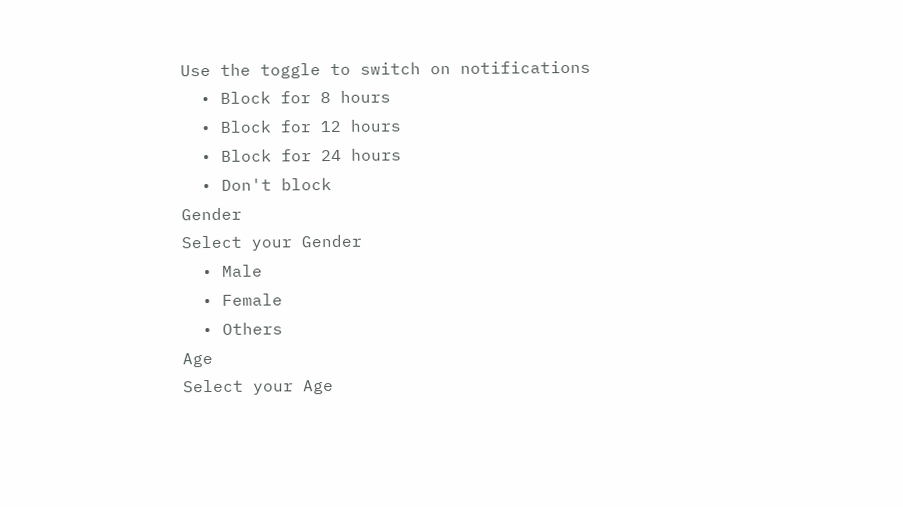Use the toggle to switch on notifications
  • Block for 8 hours
  • Block for 12 hours
  • Block for 24 hours
  • Don't block
Gender
Select your Gender
  • Male
  • Female
  • Others
Age
Select your Age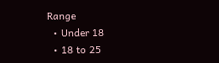Range
  • Under 18
  • 18 to 25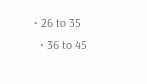• 26 to 35
  • 36 to 45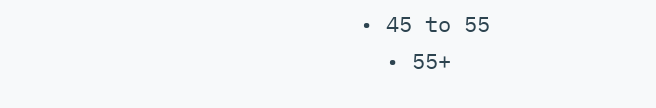• 45 to 55
  • 55+